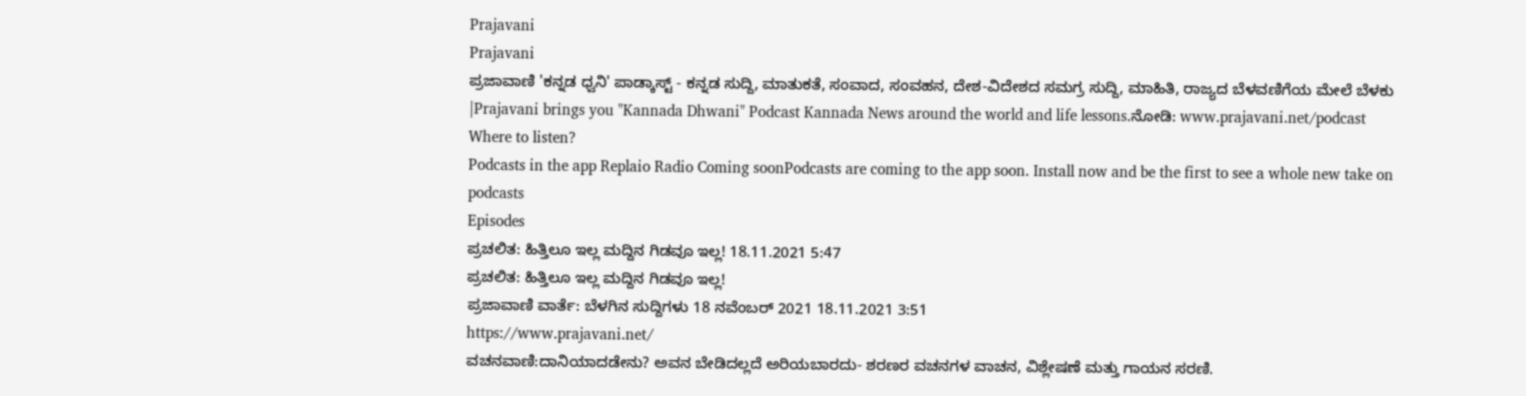Prajavani
Prajavani
ಪ್ರಜಾವಾಣಿ 'ಕನ್ನಡ ಧ್ವನಿ' ಪಾಡ್ಕಾಸ್ಟ್ - ಕನ್ನಡ ಸುದ್ದಿ, ಮಾತುಕತೆ, ಸಂವಾದ, ಸಂವಹನ, ದೇಶ-ವಿದೇಶದ ಸಮಗ್ರ ಸುದ್ದಿ, ಮಾಹಿತಿ, ರಾಜ್ಯದ ಬೆಳವಣಿಗೆಯ ಮೇಲೆ ಬೆಳಕು |Prajavani brings you "Kannada Dhwani" Podcast Kannada News around the world and life lessons.ನೋಡಿ: www.prajavani.net/podcast
Where to listen?
Podcasts in the app Replaio Radio Coming soonPodcasts are coming to the app soon. Install now and be the first to see a whole new take on podcasts
Episodes
ಪ್ರಚಲಿತ: ಹಿತ್ತಿಲೂ ಇಲ್ಲ ಮದ್ದಿನ ಗಿಡವೂ ಇಲ್ಲ! 18.11.2021 5:47
ಪ್ರಚಲಿತ: ಹಿತ್ತಿಲೂ ಇಲ್ಲ ಮದ್ದಿನ ಗಿಡವೂ ಇಲ್ಲ!
ಪ್ರಜಾವಾಣಿ ವಾರ್ತೆ: ಬೆಳಗಿನ ಸುದ್ದಿಗಳು 18 ನವೆಂಬರ್ 2021 18.11.2021 3:51
https://www.prajavani.net/
ವಚನವಾಣಿ:ದಾನಿಯಾದಡೇನು? ಅವನ ಬೇಡಿದಲ್ಲದೆ ಅರಿಯಬಾರದು- ಶರಣರ ವಚನಗಳ ವಾಚನ, ವಿಶ್ಲೇಷಣೆ ಮತ್ತು ಗಾಯನ ಸರಣಿ.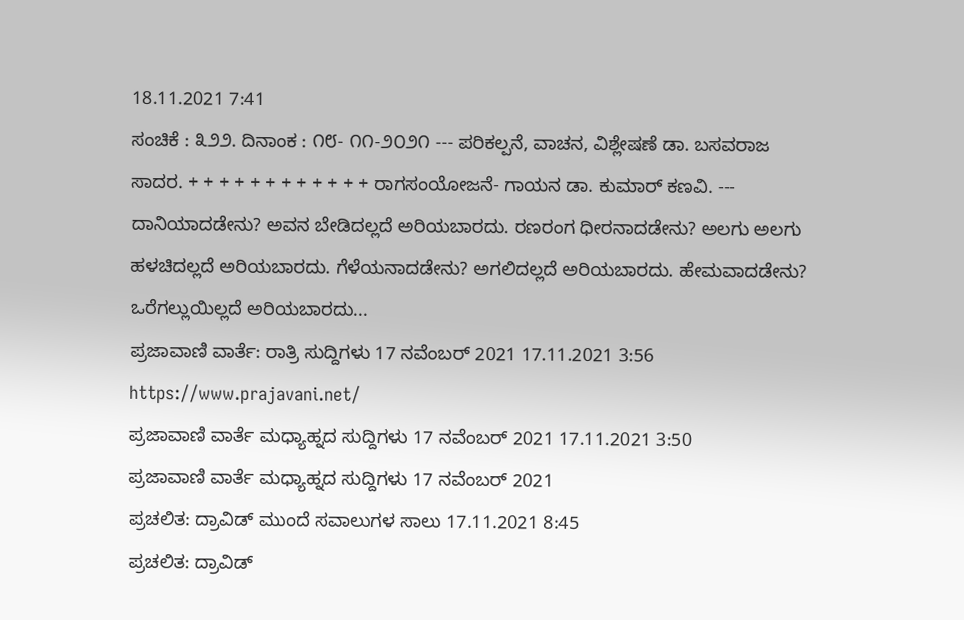18.11.2021 7:41
ಸಂಚಿಕೆ : ೩೨೨. ದಿನಾಂಕ : ೧೮- ೧೧-೨೦೨೧ --- ಪರಿಕಲ್ಪನೆ, ವಾಚನ, ವಿಶ್ಲೇಷಣೆ ಡಾ. ಬಸವರಾಜ ಸಾದರ. + + + + + + + + + + + + ರಾಗಸಂಯೋಜನೆ- ಗಾಯನ ಡಾ. ಕುಮಾರ್ ಕಣವಿ. --- ದಾನಿಯಾದಡೇನು? ಅವನ ಬೇಡಿದಲ್ಲದೆ ಅರಿಯಬಾರದು. ರಣರಂಗ ಧೀರನಾದಡೇನು? ಅಲಗು ಅಲಗು ಹಳಚಿದಲ್ಲದೆ ಅರಿಯಬಾರದು. ಗೆಳೆಯನಾದಡೇನು? ಅಗಲಿದಲ್ಲದೆ ಅರಿಯಬಾರದು. ಹೇಮವಾದಡೇನು? ಒರೆಗಲ್ಲುಯಿಲ್ಲದೆ ಅರಿಯಬಾರದು...
ಪ್ರಜಾವಾಣಿ ವಾರ್ತೆ: ರಾತ್ರಿ ಸುದ್ದಿಗಳು 17 ನವೆಂಬರ್ 2021 17.11.2021 3:56
https://www.prajavani.net/
ಪ್ರಜಾವಾಣಿ ವಾರ್ತೆ ಮಧ್ಯಾಹ್ನದ ಸುದ್ದಿಗಳು 17 ನವೆಂಬರ್ 2021 17.11.2021 3:50
ಪ್ರಜಾವಾಣಿ ವಾರ್ತೆ ಮಧ್ಯಾಹ್ನದ ಸುದ್ದಿಗಳು 17 ನವೆಂಬರ್ 2021
ಪ್ರಚಲಿತ: ದ್ರಾವಿಡ್ ಮುಂದೆ ಸವಾಲುಗಳ ಸಾಲು 17.11.2021 8:45
ಪ್ರಚಲಿತ: ದ್ರಾವಿಡ್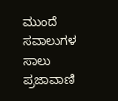ಮುಂದೆ ಸವಾಲುಗಳ ಸಾಲು
ಪ್ರಜಾವಾಣಿ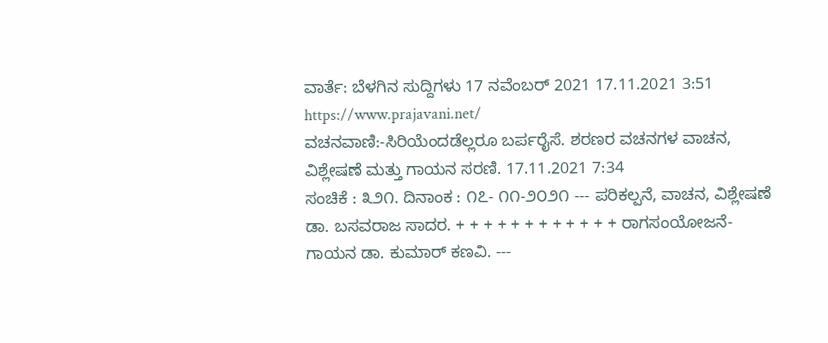ವಾರ್ತೆ: ಬೆಳಗಿನ ಸುದ್ದಿಗಳು 17 ನವೆಂಬರ್ 2021 17.11.2021 3:51
https://www.prajavani.net/
ವಚನವಾಣಿ:-ಸಿರಿಯೆಂದಡೆಲ್ಲರೂ ಬರ್ಪರೈಸೆ. ಶರಣರ ವಚನಗಳ ವಾಚನ, ವಿಶ್ಲೇಷಣೆ ಮತ್ತು ಗಾಯನ ಸರಣಿ. 17.11.2021 7:34
ಸಂಚಿಕೆ : ೩೨೧. ದಿನಾಂಕ : ೧೭- ೧೧-೨೦೨೧ --- ಪರಿಕಲ್ಪನೆ, ವಾಚನ, ವಿಶ್ಲೇಷಣೆ ಡಾ. ಬಸವರಾಜ ಸಾದರ. + + + + + + + + + + + + ರಾಗಸಂಯೋಜನೆ- ಗಾಯನ ಡಾ. ಕುಮಾರ್ ಕಣವಿ. ---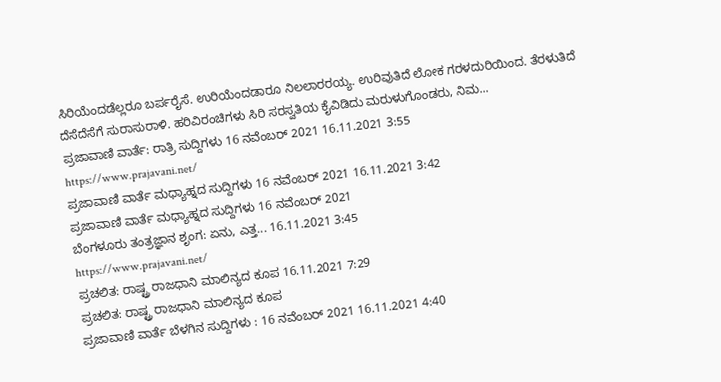ಸಿರಿಯೆಂದಡೆಲ್ಲರೂ ಬರ್ಪರೈಸೆ. ಉರಿಯೆಂದಡಾರೂ ನಿಲಲಾರರಯ್ಯ. ಉರಿವುತಿದೆ ಲೋಕ ಗರಳದುರಿಯಿಂದ. ತೆರಳುತಿದೆ ದೆಸೆದೆಸೆಗೆ ಸುರಾಸುರಾಳಿ. ಹರಿವಿರಂಚಿಗಳು ಸಿರಿ ಸರಸ್ವತಿಯ ಕೈವಿಡಿದು ಮರುಳುಗೊಂಡರು, ನಿಮ...
ಪ್ರಜಾವಾಣಿ ವಾರ್ತೆ: ರಾತ್ರಿ ಸುದ್ದಿಗಳು 16 ನವೆಂಬರ್ 2021 16.11.2021 3:55
https://www.prajavani.net/
ಪ್ರಜಾವಾಣಿ ವಾರ್ತೆ ಮಧ್ಯಾಹ್ನದ ಸುದ್ದಿಗಳು 16 ನವೆಂಬರ್ 2021 16.11.2021 3:42
ಪ್ರಜಾವಾಣಿ ವಾರ್ತೆ ಮಧ್ಯಾಹ್ನದ ಸುದ್ದಿಗಳು 16 ನವೆಂಬರ್ 2021
ಬೆಂಗಳೂರು ತಂತ್ರಜ್ಞಾನ ಶೃಂಗ: ಏನು, ಎತ್ತ... 16.11.2021 3:45
https://www.prajavani.net/
ಪ್ರಚಲಿತ: ರಾಷ್ಟ್ರ ರಾಜಧಾನಿ ಮಾಲಿನ್ಯದ ಕೂಪ 16.11.2021 7:29
ಪ್ರಚಲಿತ: ರಾಷ್ಟ್ರ ರಾಜಧಾನಿ ಮಾಲಿನ್ಯದ ಕೂಪ
ಪ್ರಜಾವಾಣಿ ವಾರ್ತೆ ಬೆಳಗಿನ ಸುದ್ದಿಗಳು : 16 ನವೆಂಬರ್ 2021 16.11.2021 4:40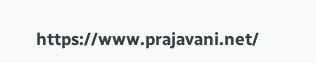https://www.prajavani.net/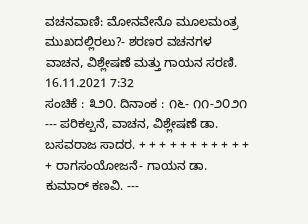ವಚನವಾಣಿ: ಮೋನವೇನೊ ಮೂಲಮಂತ್ರ ಮುಖದಲ್ಲಿರಲು?- ಶರಣರ ವಚನಗಳ ವಾಚನ, ವಿಶ್ಲೇಷಣೆ ಮತ್ತು ಗಾಯನ ಸರಣಿ. 16.11.2021 7:32
ಸಂಚಿಕೆ : ೩೨೦. ದಿನಾಂಕ : ೧೬- ೧೧-೨೦೨೧ --- ಪರಿಕಲ್ಪನೆ, ವಾಚನ, ವಿಶ್ಲೇಷಣೆ ಡಾ. ಬಸವರಾಜ ಸಾದರ. + + + + + + + + + + + + ರಾಗಸಂಯೋಜನೆ- ಗಾಯನ ಡಾ. ಕುಮಾರ್ ಕಣವಿ. ---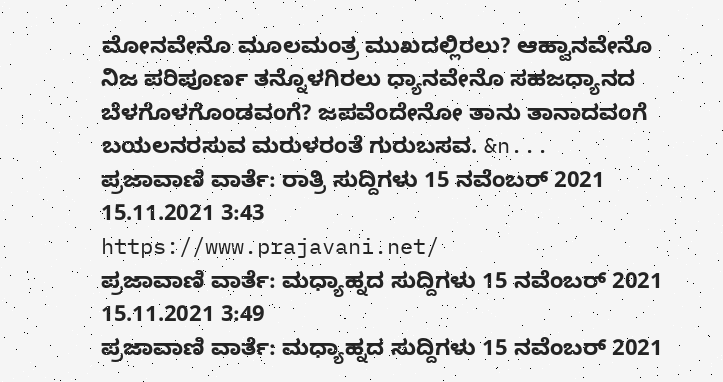ಮೋನವೇನೊ ಮೂಲಮಂತ್ರ ಮುಖದಲ್ಲಿರಲು? ಆಹ್ವಾನವೇನೊ ನಿಜ ಪರಿಪೂರ್ಣ ತನ್ನೊಳಗಿರಲು ಧ್ಯಾನವೇನೊ ಸಹಜಧ್ಯಾನದ ಬೆಳಗೊಳಗೊಂಡವಂಗೆ? ಜಪವೆಂದೇನೋ ತಾನು ತಾನಾದವಂಗೆ ಬಯಲನರಸುವ ಮರುಳರಂತೆ ಗುರುಬಸವ. &n...
ಪ್ರಜಾವಾಣಿ ವಾರ್ತೆ: ರಾತ್ರಿ ಸುದ್ದಿಗಳು 15 ನವೆಂಬರ್ 2021 15.11.2021 3:43
https://www.prajavani.net/
ಪ್ರಜಾವಾಣಿ ವಾರ್ತೆ: ಮಧ್ಯಾಹ್ನದ ಸುದ್ದಿಗಳು 15 ನವೆಂಬರ್ 2021 15.11.2021 3:49
ಪ್ರಜಾವಾಣಿ ವಾರ್ತೆ: ಮಧ್ಯಾಹ್ನದ ಸುದ್ದಿಗಳು 15 ನವೆಂಬರ್ 2021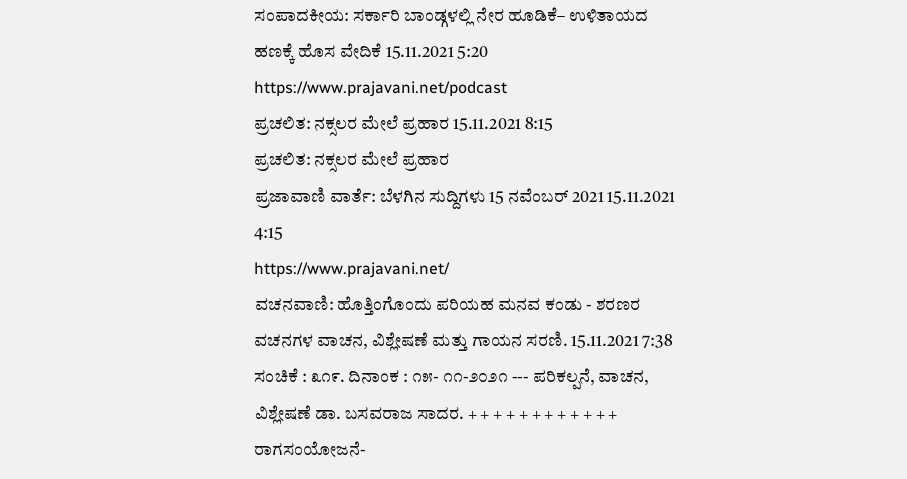ಸಂಪಾದಕೀಯ: ಸರ್ಕಾರಿ ಬಾಂಡ್ಗಳಲ್ಲಿ ನೇರ ಹೂಡಿಕೆ– ಉಳಿತಾಯದ ಹಣಕ್ಕೆ ಹೊಸ ವೇದಿಕೆ 15.11.2021 5:20
https://www.prajavani.net/podcast
ಪ್ರಚಲಿತ: ನಕ್ಸಲರ ಮೇಲೆ ಪ್ರಹಾರ 15.11.2021 8:15
ಪ್ರಚಲಿತ: ನಕ್ಸಲರ ಮೇಲೆ ಪ್ರಹಾರ
ಪ್ರಜಾವಾಣಿ ವಾರ್ತೆ: ಬೆಳಗಿನ ಸುದ್ದಿಗಳು 15 ನವೆಂಬರ್ 2021 15.11.2021 4:15
https://www.prajavani.net/
ವಚನವಾಣಿ: ಹೊತ್ತಿಂಗೊಂದು ಪರಿಯಹ ಮನವ ಕಂಡು - ಶರಣರ ವಚನಗಳ ವಾಚನ, ವಿಶ್ಲೇಷಣೆ ಮತ್ತು ಗಾಯನ ಸರಣಿ. 15.11.2021 7:38
ಸಂಚಿಕೆ : ೩೧೯. ದಿನಾಂಕ : ೧೫- ೧೧-೨೦೨೧ --- ಪರಿಕಲ್ಪನೆ, ವಾಚನ, ವಿಶ್ಲೇಷಣೆ ಡಾ. ಬಸವರಾಜ ಸಾದರ. + + + + + + + + + + + + ರಾಗಸಂಯೋಜನೆ-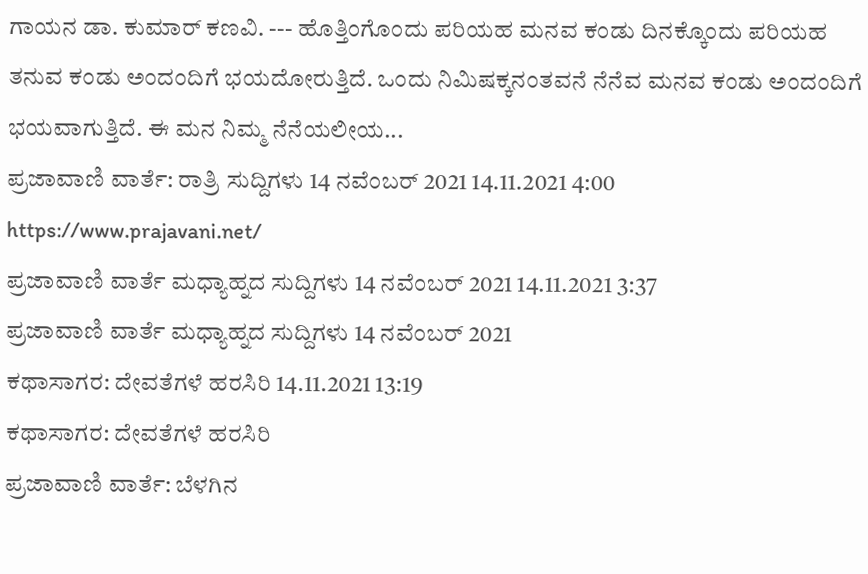ಗಾಯನ ಡಾ. ಕುಮಾರ್ ಕಣವಿ. --- ಹೊತ್ತಿಂಗೊಂದು ಪರಿಯಹ ಮನವ ಕಂಡು ದಿನಕ್ಕೊಂದು ಪರಿಯಹ ತನುವ ಕಂಡು ಅಂದಂದಿಗೆ ಭಯದೋರುತ್ತಿದೆ. ಒಂದು ನಿಮಿಷಕ್ಕನಂತವನೆ ನೆನೆವ ಮನವ ಕಂಡು ಅಂದಂದಿಗೆ ಭಯವಾಗುತ್ತಿದೆ. ಈ ಮನ ನಿಮ್ಮ ನೆನೆಯಲೀಯ...
ಪ್ರಜಾವಾಣಿ ವಾರ್ತೆ: ರಾತ್ರಿ ಸುದ್ದಿಗಳು 14 ನವೆಂಬರ್ 2021 14.11.2021 4:00
https://www.prajavani.net/
ಪ್ರಜಾವಾಣಿ ವಾರ್ತೆ ಮಧ್ಯಾಹ್ನದ ಸುದ್ದಿಗಳು 14 ನವೆಂಬರ್ 2021 14.11.2021 3:37
ಪ್ರಜಾವಾಣಿ ವಾರ್ತೆ ಮಧ್ಯಾಹ್ನದ ಸುದ್ದಿಗಳು 14 ನವೆಂಬರ್ 2021
ಕಥಾಸಾಗರ: ದೇವತೆಗಳೆ ಹರಸಿರಿ 14.11.2021 13:19
ಕಥಾಸಾಗರ: ದೇವತೆಗಳೆ ಹರಸಿರಿ
ಪ್ರಜಾವಾಣಿ ವಾರ್ತೆ: ಬೆಳಗಿನ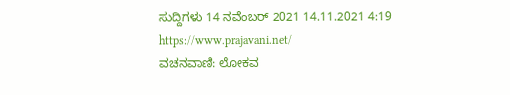ಸುದ್ದಿಗಳು 14 ನವೆಂಬರ್ 2021 14.11.2021 4:19
https://www.prajavani.net/
ವಚನವಾಣಿ: ಲೋಕವ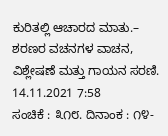ಕುರಿತಲ್ಲಿ ಆಚಾರದ ಮಾತು.– ಶರಣರ ವಚನಗಳ ವಾಚನ, ವಿಶ್ಲೇಷಣೆ ಮತ್ತು ಗಾಯನ ಸರಣಿ. 14.11.2021 7:58
ಸಂಚಿಕೆ : ೩೧೮. ದಿನಾಂಕ : ೧೪-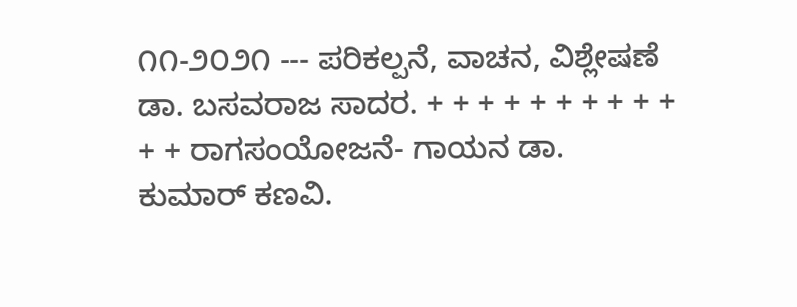೧೧-೨೦೨೧ --- ಪರಿಕಲ್ಪನೆ, ವಾಚನ, ವಿಶ್ಲೇಷಣೆ ಡಾ. ಬಸವರಾಜ ಸಾದರ. + + + + + + + + + + + + ರಾಗಸಂಯೋಜನೆ- ಗಾಯನ ಡಾ. ಕುಮಾರ್ ಕಣವಿ.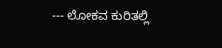--- ಲೋಕವ ಕುರಿತಲ್ಲಿ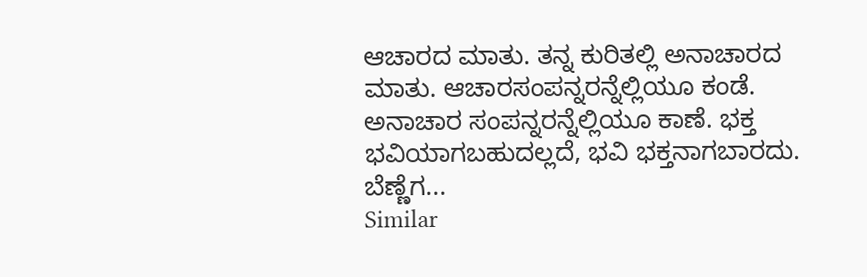ಆಚಾರದ ಮಾತು. ತನ್ನ ಕುರಿತಲ್ಲಿ ಅನಾಚಾರದ ಮಾತು. ಆಚಾರಸಂಪನ್ನರನ್ನೆಲ್ಲಿಯೂ ಕಂಡೆ. ಅನಾಚಾರ ಸಂಪನ್ನರನ್ನೆಲ್ಲಿಯೂ ಕಾಣೆ. ಭಕ್ತ ಭವಿಯಾಗಬಹುದಲ್ಲದೆ, ಭವಿ ಭಕ್ತನಾಗಬಾರದು. ಬೆಣ್ಣೆಗ...
Similar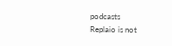podcasts
Replaio is not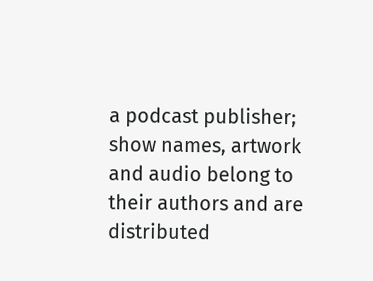a podcast publisher; show names, artwork and audio belong to their authors and are distributed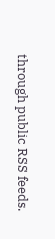through public RSS feeds.